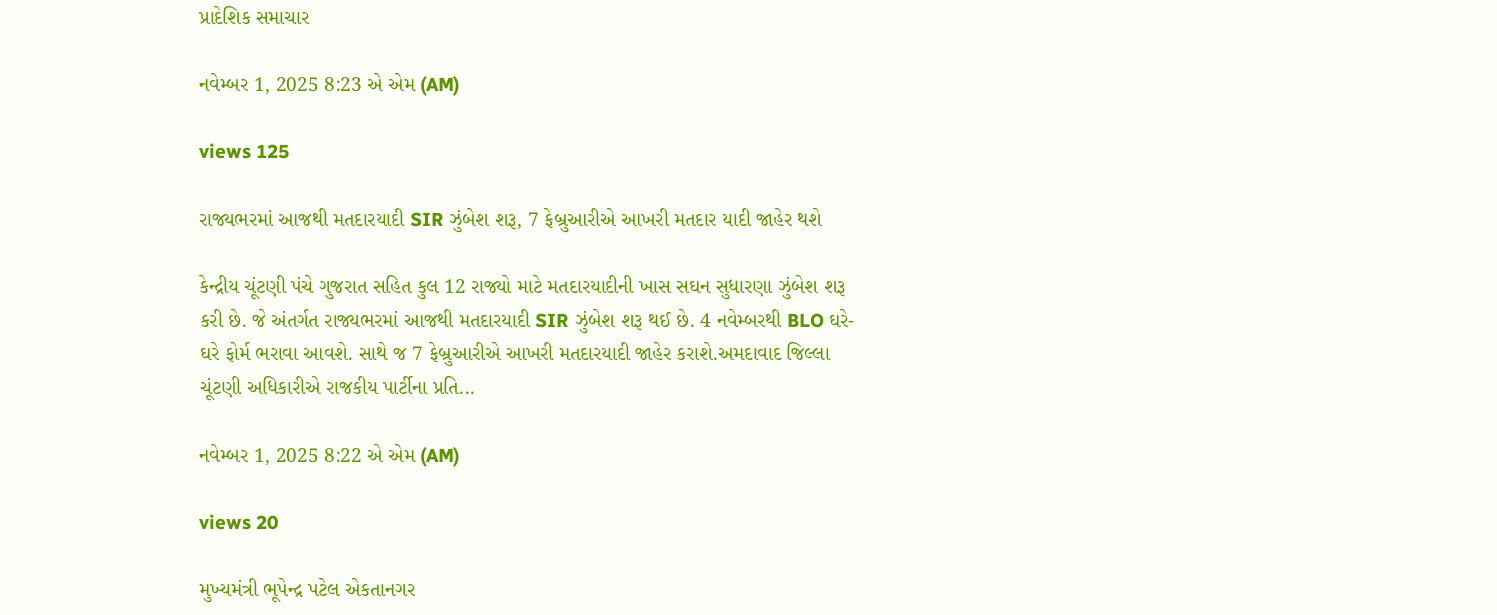પ્રાદેશિક સમાચાર

નવેમ્બર 1, 2025 8:23 એ એમ (AM)

views 125

રાજ્યભરમાં આજથી મતદારયાદી SIR ઝુંબેશ શરૂ, 7 ફેબ્રુઆરીએ આખરી મતદાર યાદી જાહેર થશે

કેન્દ્રીય ચૂંટણી પંચે ગુજરાત સહિત કુલ 12 રાજ્યો માટે મતદારયાદીની ખાસ સઘન સુધારણા ઝુંબેશ શરૂ કરી છે. જે અંતર્ગત રાજ્યભરમાં આજથી મતદારયાદી SIR ઝુંબેશ શરૂ થઈ છે. 4 નવેમ્બરથી BLO ઘરે-ઘરે ફોર્મ ભરાવા આવશે. સાથે જ 7 ફેબ્રુઆરીએ આખરી મતદારયાદી જાહેર કરાશે.અમદાવાદ જિલ્લા ચૂંટણી અધિકારીએ રાજકીય પાર્ટીના પ્રતિ...

નવેમ્બર 1, 2025 8:22 એ એમ (AM)

views 20

મુખ્યમંત્રી ભૂપેન્દ્ર પટેલ એકતાનગર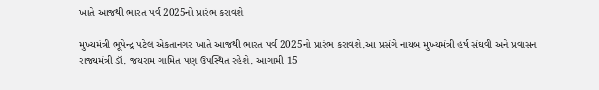ખાતે આજથી ભારત પર્વ 2025નો પ્રારંભ કરાવશે

મુખ્યમંત્રી ભૂપેન્દ્ર પટેલ એકતાનગર ખાતે આજથી ભારત પર્વ 2025નો પ્રારંભ કરાવશે.આ પ્રસંગે નાયબ મુખ્યમંત્રી હર્ષ સંઘવી અને પ્રવાસન રાજ્યમંત્રી ડૉ. જયરામ ગામિત પણ ઉપસ્થિત રહેશે. આગામી 15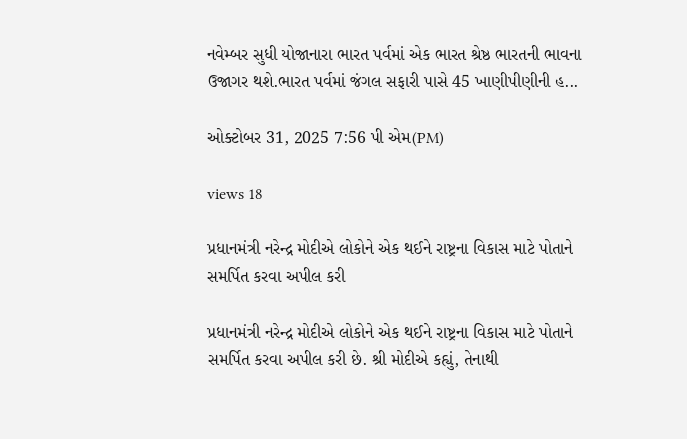નવેમ્બર સુધી યોજાનારા ભારત પર્વમાં એક ભારત શ્રેષ્ઠ ભારતની ભાવના ઉજાગર થશે.ભારત પર્વમાં જંગલ સફારી પાસે 45 ખાણીપીણીની હ...

ઓક્ટોબર 31, 2025 7:56 પી એમ(PM)

views 18

પ્રધાનમંત્રી નરેન્દ્ર મોદીએ લોકોને એક થઈને રાષ્ટ્રના વિકાસ માટે પોતાને સમર્પિત કરવા અપીલ કરી

પ્રધાનમંત્રી નરેન્દ્ર મોદીએ લોકોને એક થઈને રાષ્ટ્રના વિકાસ માટે પોતાને સમર્પિત કરવા અપીલ કરી છે. શ્રી મોદીએ કહ્યું, તેનાથી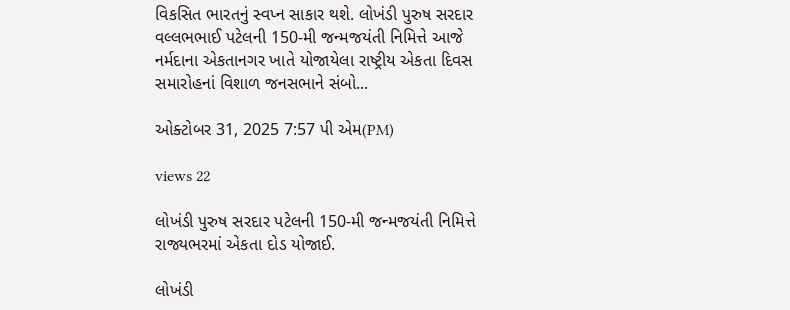વિકસિત ભારતનું સ્વપ્ન સાકાર થશે. લોખંડી પુરુષ સરદાર વલ્લભભાઈ પટેલની 150-મી જન્મજયંતી નિમિત્તે આજે નર્મદાના એકતાનગર ખાતે યોજાયેલા રાષ્ટ્રીય એકતા દિવસ સમારોહનાં વિશાળ જનસભાને સંબો...

ઓક્ટોબર 31, 2025 7:57 પી એમ(PM)

views 22

લોખંડી પુરુષ સરદાર પટેલની 150-મી જન્મજયંતી નિમિત્તે રાજ્યભરમાં એકતા દોડ યોજાઈ.

લોખંડી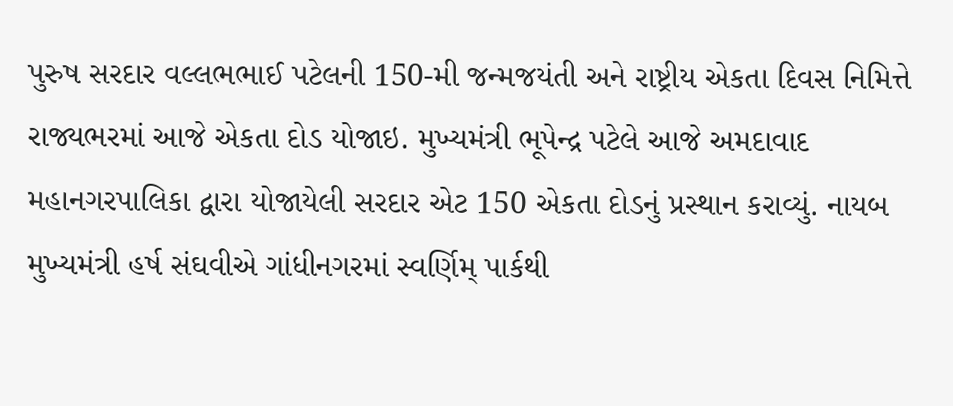પુરુષ સરદાર વલ્લભભાઈ પટેલની 150-મી જન્મજયંતી અને રાષ્ટ્રીય એકતા દિવસ નિમિત્તે રાજ્યભરમાં આજે એકતા દોડ યોજાઇ. મુખ્યમંત્રી ભૂપેન્દ્ર પટેલે આજે અમદાવાદ મહાનગરપાલિકા દ્વારા યોજાયેલી સરદાર એટ 150 એકતા દોડનું પ્રસ્થાન કરાવ્યું. નાયબ મુખ્યમંત્રી હર્ષ સંઘવીએ ગાંધીનગરમાં સ્વર્ણિમ્ પાર્કથી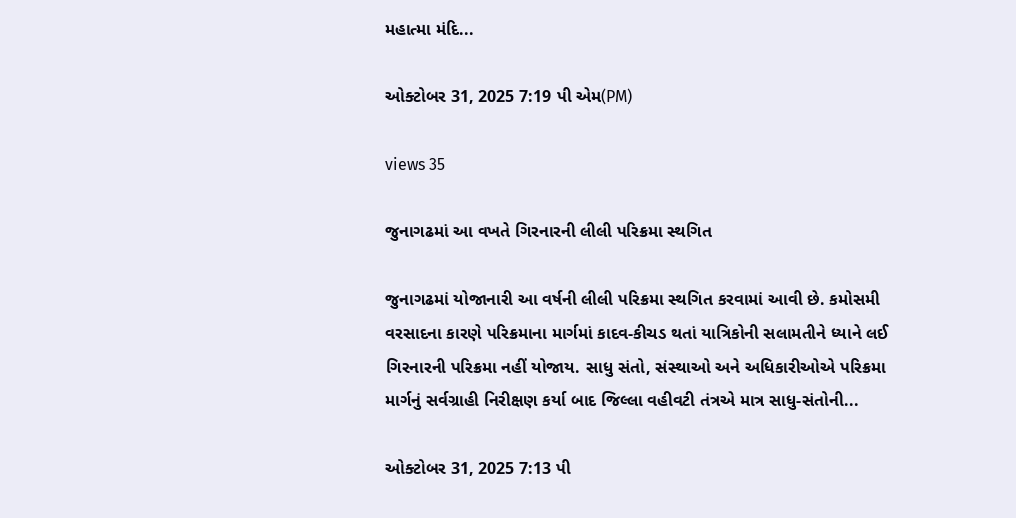મહાત્મા મંદિ...

ઓક્ટોબર 31, 2025 7:19 પી એમ(PM)

views 35

જુનાગઢમાં આ વખતે ગિરનારની લીલી પરિક્રમા સ્થગિત

જુનાગઢમાં યોજાનારી આ વર્ષની લીલી પરિક્રમા સ્થગિત કરવામાં આવી છે. કમોસમી વરસાદના કારણે પરિક્રમાના માર્ગમાં કાદવ-કીચડ થતાં યાત્રિકોની સલામતીને ધ્યાને લઈ ગિરનારની પરિક્રમા નહીં યોજાય. સાધુ સંતો, સંસ્થાઓ અને અધિકારીઓએ પરિક્રમા માર્ગનું સર્વગ્રાહી નિરીક્ષણ કર્યા બાદ જિલ્લા વહીવટી તંત્રએ માત્ર સાધુ-સંતોની...

ઓક્ટોબર 31, 2025 7:13 પી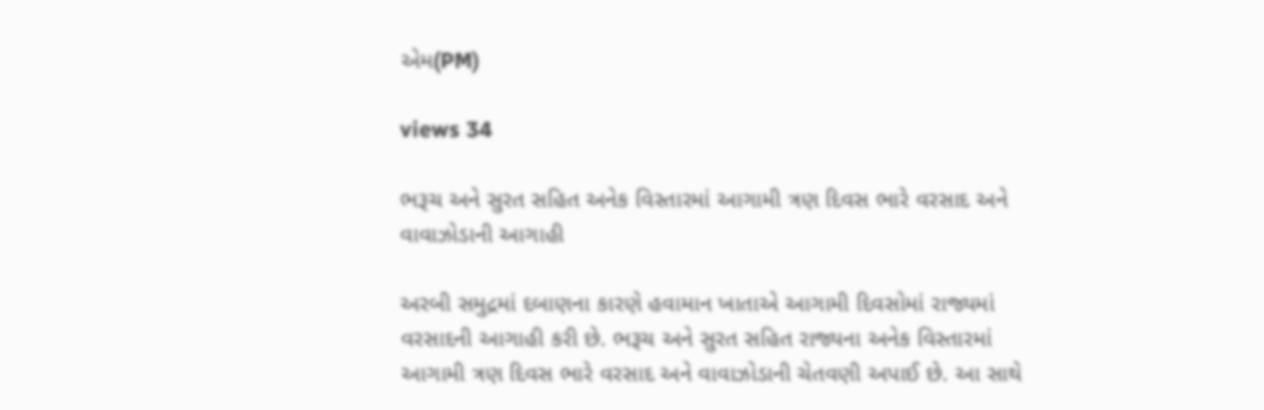એમ(PM)

views 34

ભરૂચ અને સુરત સહિત અનેક વિસ્તારમાં આગામી ત્રણ દિવસ ભારે વરસાદ અને વાવાઝોડાની આગાહી

અરબી સમુદ્રમાં દબાણના કારણે હવામાન ખાતાએ આગામી દિવસોમાં રાજ્યમાં વરસાદની આગાહી કરી છે. ભરૂચ અને સુરત સહિત રાજ્યના અનેક વિસ્તારમાં આગામી ત્રણ દિવસ ભારે વરસાદ અને વાવાઝોડાની ચેતવણી અપાઈ છે. આ સાથે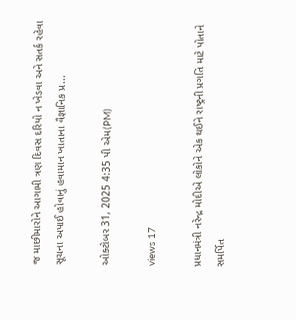જ માછીમારોને આગામી ત્રણ દિવસ દરિયો ન ખેડવા અને સતર્ક રહેવા સૂચના અપાઈ હોવાનું હવામાન ખાતાના વૈજ્ઞાનિક પ્ર...

ઓક્ટોબર 31, 2025 4:35 પી એમ(PM)

views 17

પ્રધાનમંત્રી નરેન્દ્ર મોદીએ લોકોને એક થઈને રાષ્ટ્રની પ્રગતિ માટે પોતાને સમર્પિત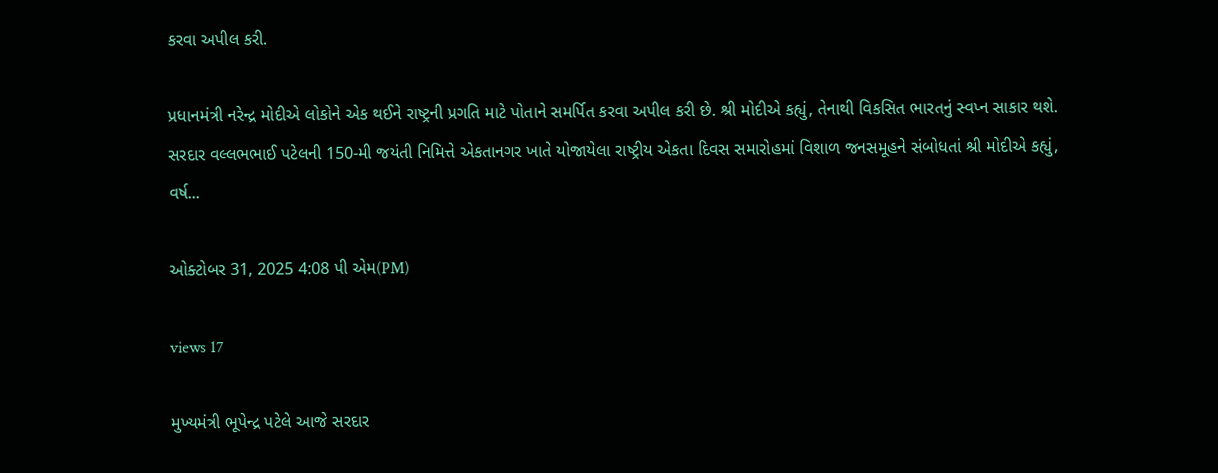કરવા અપીલ કરી.

પ્રધાનમંત્રી નરેન્દ્ર મોદીએ લોકોને એક થઈને રાષ્ટ્રની પ્રગતિ માટે પોતાને સમર્પિત કરવા અપીલ કરી છે. શ્રી મોદીએ કહ્યું, તેનાથી વિકસિત ભારતનું સ્વપ્ન સાકાર થશે. સરદાર વલ્લભભાઈ પટેલની 150-મી જયંતી નિમિત્તે એકતાનગર ખાતે યોજાયેલા રાષ્ટ્રીય એકતા દિવસ સમારોહમાં વિશાળ જનસમૂહને સંબોધતાં શ્રી મોદીએ કહ્યું, વર્ષ...

ઓક્ટોબર 31, 2025 4:08 પી એમ(PM)

views 17

મુખ્યમંત્રી ભૂપેન્દ્ર પટેલે આજે સરદાર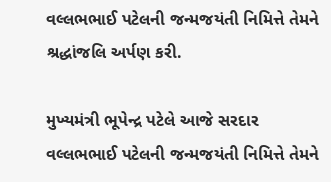વલ્લભભાઈ પટેલની જન્મજયંતી નિમિત્તે તેમને શ્રદ્ધાંજલિ અર્પણ કરી.

મુખ્યમંત્રી ભૂપેન્દ્ર પટેલે આજે સરદાર વલ્લભભાઈ પટેલની જન્મજયંતી નિમિત્તે તેમને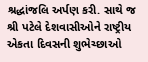શ્રદ્ધાંજલિ અર્પણ કરી. સાથે જ શ્રી પટેલે દેશવાસીઓને રાષ્ટ્રીય એકતા દિવસની શુભેચ્છાઓ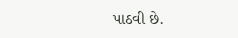પાઠવી છે.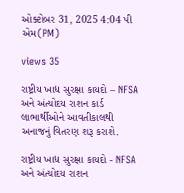ઓક્ટોબર 31, 2025 4:04 પી એમ(PM)

views 35

રાષ્ટ્રીય ખાદ્ય સુરક્ષા કાયદો – NFSA અને અંત્યોદય રાશન કાર્ડ લાભાર્થીઓને આવતીકાલથી અનાજનું વિતરણ શરૂ કરાશે.

રાષ્ટ્રીય ખાદ્ય સુરક્ષા કાયદો - NFSA અને અંત્યોદય રાશન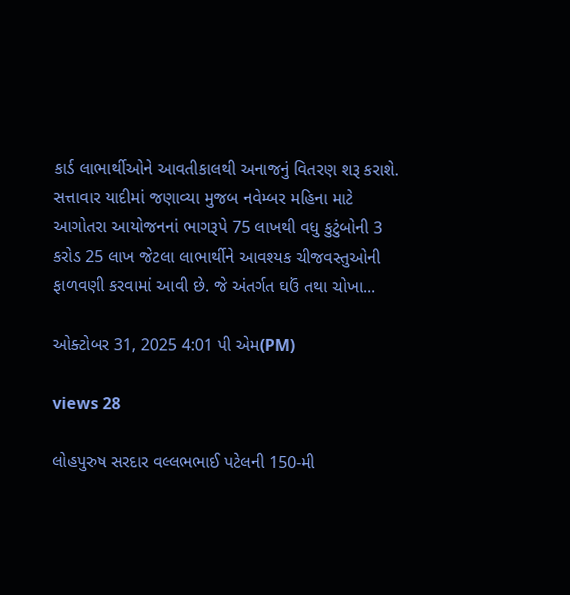કાર્ડ લાભાર્થીઓને આવતીકાલથી અનાજનું વિતરણ શરૂ કરાશે. સત્તાવાર યાદીમાં જણાવ્યા મુજબ નવેમ્બર મહિના માટે આગોતરા આયોજનનાં ભાગરૂપે 75 લાખથી વધુ કુટુંબોની 3 કરોડ 25 લાખ જેટલા લાભાર્થીને આવશ્યક ચીજવસ્તુઓની ફાળવણી કરવામાં આવી છે. જે અંતર્ગત ઘઉં તથા ચોખા...

ઓક્ટોબર 31, 2025 4:01 પી એમ(PM)

views 28

લોહપુરુષ સરદાર વલ્લભભાઈ પટેલની 150-મી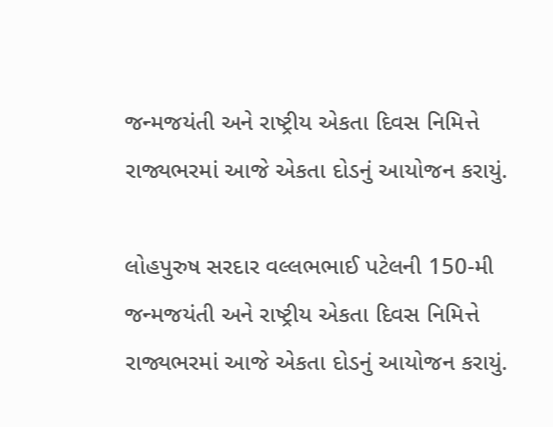જન્મજયંતી અને રાષ્ટ્રીય એકતા દિવસ નિમિત્તે રાજ્યભરમાં આજે એકતા દોડનું આયોજન કરાયું.

લોહપુરુષ સરદાર વલ્લભભાઈ પટેલની 150-મી જન્મજયંતી અને રાષ્ટ્રીય એકતા દિવસ નિમિત્તે રાજ્યભરમાં આજે એકતા દોડનું આયોજન કરાયું.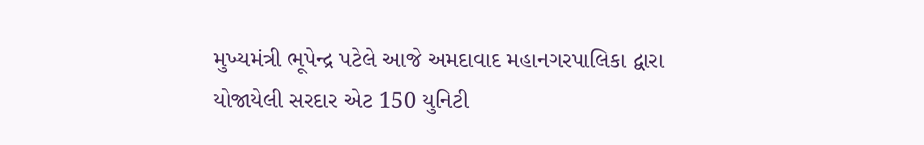મુખ્યમંત્રી ભૂપેન્દ્ર પટેલે આજે અમદાવાદ મહાનગરપાલિકા દ્વારા યોજાયેલી સરદાર એટ 150 યુનિટી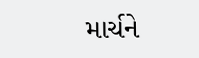માર્ચને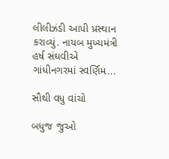લીલીઝંડી આપી પ્રસ્થાન કરાવ્યું. નાયબ મુખ્યમંત્રી હર્ષ સંઘવીએ ગાંધીનગરમાં સ્વર્ણિમ...

સૌથી વધુ વાંચો

બધુજ જુઓ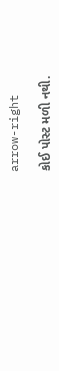arrow-right

કોઈ પોસ્ટ મળી નથી.